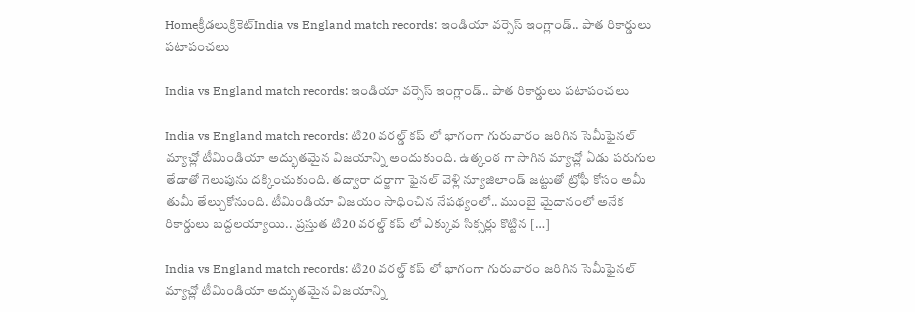Homeక్రీడలుక్రికెట్‌India vs England match records: ఇండియా వర్సెస్ ఇంగ్లాండ్.. పాత రికార్డులు పటాపంచలు

India vs England match records: ఇండియా వర్సెస్ ఇంగ్లాండ్.. పాత రికార్డులు పటాపంచలు

India vs England match records: టి20 వరల్డ్ కప్ లో భాగంగా గురువారం జరిగిన సెమీఫైనల్ మ్యాచ్లో టీమిండియా అద్భుతమైన విజయాన్ని అందుకుంది. ఉత్కంఠ గా సాగిన మ్యాచ్లో ఏడు పరుగుల తేడాతో గెలుపును దక్కించుకుంది. తద్వారా దర్జాగా ఫైనల్ వెళ్లి న్యూజిలాండ్ జట్టుతో ట్రోఫీ కోసం అమీ తుమీ తేల్చుకోనుంది. టీమిండియా విజయం సాధించిన నేపథ్యంలో.. ముంబై మైదానంలో అనేక రికార్డులు బద్దలయ్యాయి.. ప్రస్తుత టి20 వరల్డ్ కప్ లో ఎక్కువ సిక్సర్లు కొట్టిన […]

India vs England match records: టి20 వరల్డ్ కప్ లో భాగంగా గురువారం జరిగిన సెమీఫైనల్ మ్యాచ్లో టీమిండియా అద్భుతమైన విజయాన్ని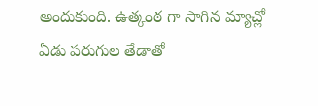అందుకుంది. ఉత్కంఠ గా సాగిన మ్యాచ్లో ఏడు పరుగుల తేడాతో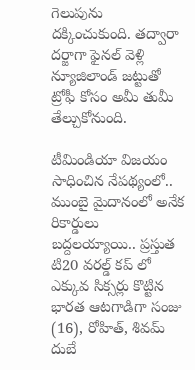గెలుపును దక్కించుకుంది. తద్వారా దర్జాగా ఫైనల్ వెళ్లి న్యూజిలాండ్ జట్టుతో ట్రోఫీ కోసం అమీ తుమీ తేల్చుకోనుంది.

టీమిండియా విజయం సాధించిన నేపథ్యంలో.. ముంబై మైదానంలో అనేక రికార్డులు బద్దలయ్యాయి.. ప్రస్తుత టి20 వరల్డ్ కప్ లో ఎక్కువ సిక్సర్లు కొట్టిన భారత ఆటగాడిగా సంజు (16), రోహిత్, శివమ్ దుబే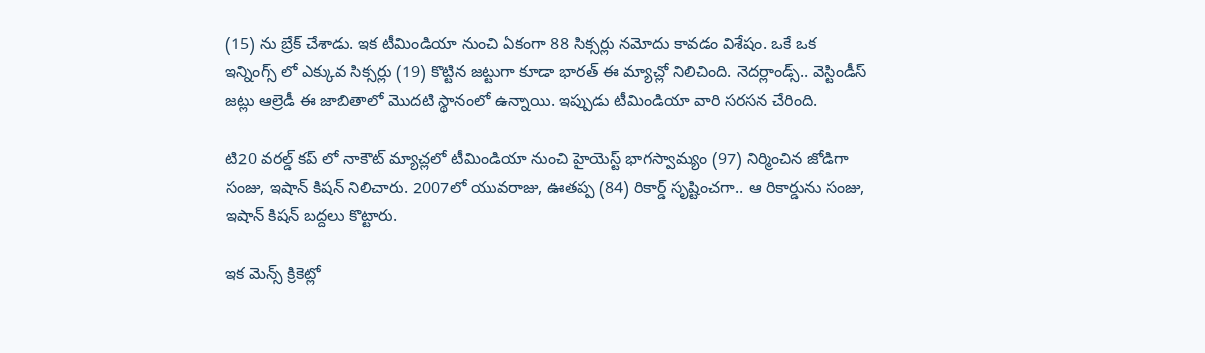(15) ను బ్రేక్ చేశాడు. ఇక టీమిండియా నుంచి ఏకంగా 88 సిక్సర్లు నమోదు కావడం విశేషం. ఒకే ఒక ఇన్నింగ్స్ లో ఎక్కువ సిక్సర్లు (19) కొట్టిన జట్టుగా కూడా భారత్ ఈ మ్యాచ్లో నిలిచింది. నెదర్లాండ్స్.. వెస్టిండీస్ జట్లు ఆల్రెడీ ఈ జాబితాలో మొదటి స్థానంలో ఉన్నాయి. ఇప్పుడు టీమిండియా వారి సరసన చేరింది.

టి20 వరల్డ్ కప్ లో నాకౌట్ మ్యాచ్లలో టీమిండియా నుంచి హైయెస్ట్ భాగస్వామ్యం (97) నిర్మించిన జోడిగా సంజు, ఇషాన్ కిషన్ నిలిచారు. 2007లో యువరాజు, ఊతప్ప (84) రికార్డ్ సృష్టించగా.. ఆ రికార్డును సంజు, ఇషాన్ కిషన్ బద్దలు కొట్టారు.

ఇక మెన్స్ క్రికెట్లో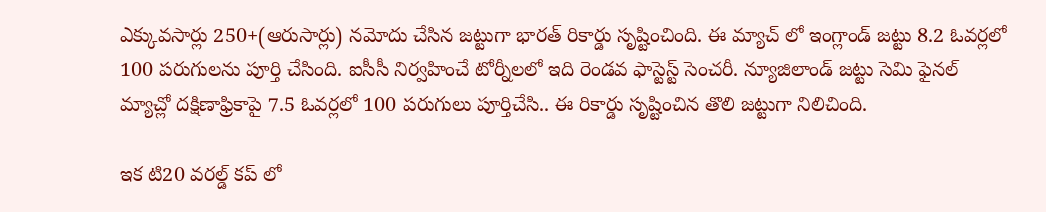ఎక్కువసార్లు 250+(ఆరుసార్లు) నమోదు చేసిన జట్టుగా భారత్ రికార్డు సృష్టించింది. ఈ మ్యాచ్ లో ఇంగ్లాండ్ జట్టు 8.2 ఓవర్లలో 100 పరుగులను పూర్తి చేసింది. ఐసీసీ నిర్వహించే టోర్నీలలో ఇది రెండవ ఫాస్టెస్ట్ సెంచరీ. న్యూజిలాండ్ జట్టు సెమి ఫైనల్ మ్యాచ్లో దక్షిణాఫ్రికాపై 7.5 ఓవర్లలో 100 పరుగులు పూర్తిచేసి.. ఈ రికార్డు సృష్టించిన తొలి జట్టుగా నిలిచింది.

ఇక టి20 వరల్డ్ కప్ లో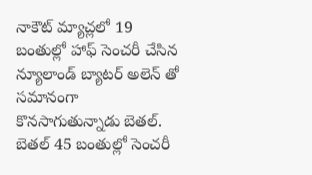నాకౌట్ మ్యాచ్లలో 19 బంతుల్లో హాఫ్ సెంచరీ చేసిన న్యూలాండ్ బ్యాటర్ అలెన్ తో సమానంగా కొనసాగుతున్నాడు బెతల్. బెతల్ 45 బంతుల్లో సెంచరీ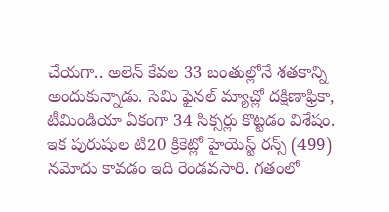చేయగా.. అలెన్ కేవల 33 బంతుల్లోనే శతకాన్ని అందుకున్నాడు. సెమి ఫైనల్ మ్యాచ్లో దక్షిణాఫ్రికా, టీమిండియా ఏకంగా 34 సిక్సర్లు కొట్టడం విశేషం. ఇక పురుషుల టి20 క్రికెట్లో హైయెస్ట్ రన్స్ (499) నమోదు కావడం ఇది రెండవసారి. గతంలో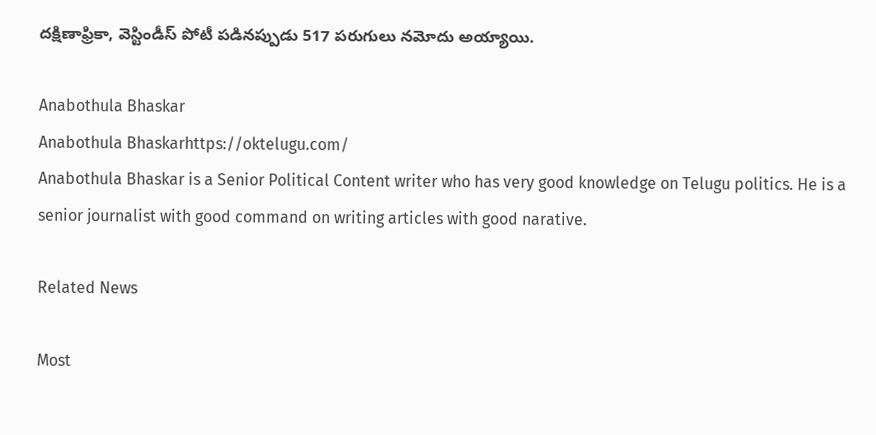దక్షిణాఫ్రికా, వెస్టిండీస్ పోటీ పడినప్పుడు 517 పరుగులు నమోదు అయ్యాయి.

Anabothula Bhaskar
Anabothula Bhaskarhttps://oktelugu.com/
Anabothula Bhaskar is a Senior Political Content writer who has very good knowledge on Telugu politics. He is a senior journalist with good command on writing articles with good narative.

Related News

Most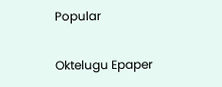Popular

Oktelugu Epaper